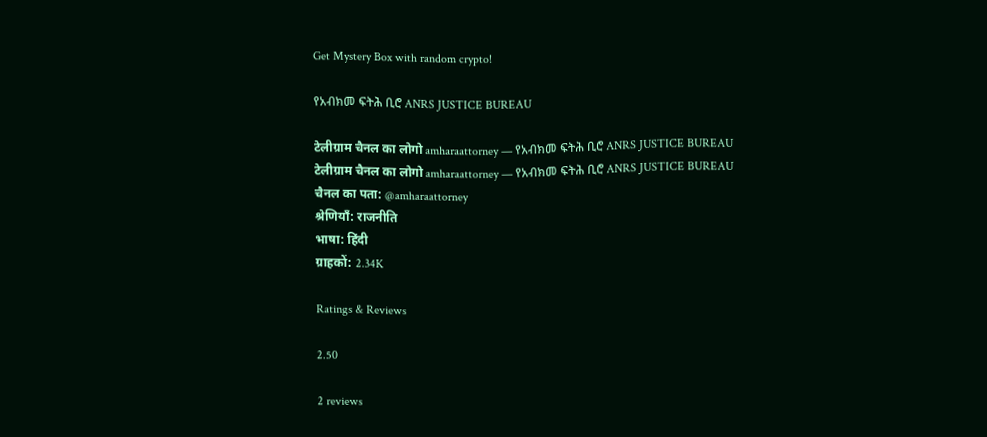Get Mystery Box with random crypto!

የአብክመ ፍትሕ ቢሮ ANRS JUSTICE BUREAU

टेलीग्राम चैनल का लोगो amharaattorney — የአብክመ ፍትሕ ቢሮ ANRS JUSTICE BUREAU
टेलीग्राम चैनल का लोगो amharaattorney — የአብክመ ፍትሕ ቢሮ ANRS JUSTICE BUREAU
चैनल का पता: @amharaattorney
श्रेणियाँ: राजनीति
भाषा: हिंदी
ग्राहकों: 2.34K

Ratings & Reviews

2.50

2 reviews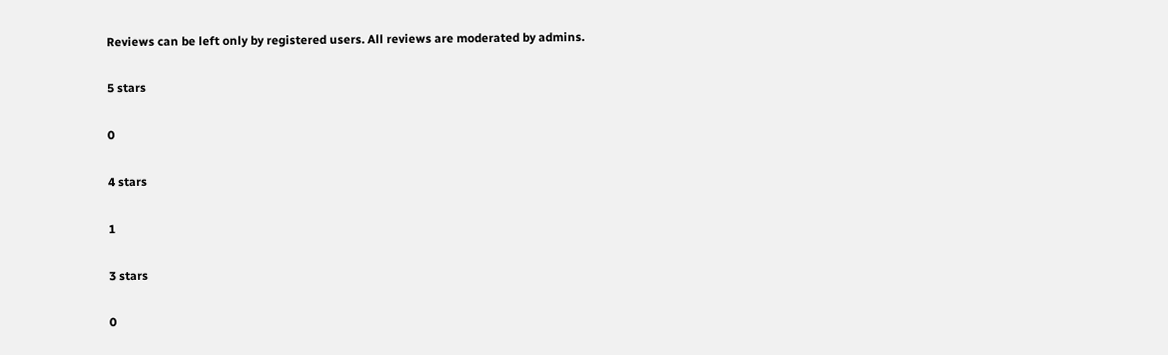Reviews can be left only by registered users. All reviews are moderated by admins.

5 stars

0

4 stars

1

3 stars

0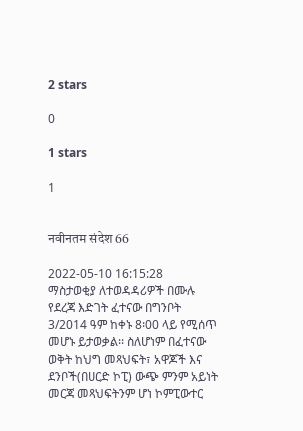2 stars

0

1 stars

1


नवीनतम संदेश 66

2022-05-10 16:15:28
ማስታወቂያ ለተወዳዳሪዎች በሙሉ የደረጃ እድገት ፈተናው በግንቦት 3/2014 ዓም ከቀኑ 8፡00 ላይ የሚሰጥ መሆኑ ይታወቃል፡፡ ስለሆነም በፈተናው ወቅት ከህግ መጻህፍት፣ አዋጆች እና ደንቦች(በሀርድ ኮፒ) ውጭ ምንም አይነት መርጃ መጻህፍትንም ሆነ ኮምፒውተር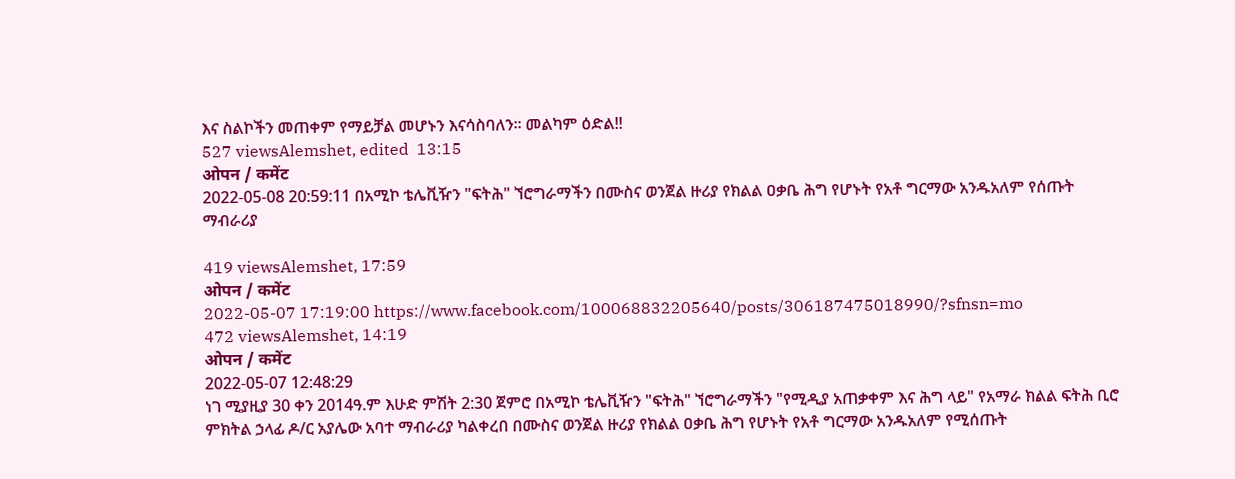እና ስልኮችን መጠቀም የማይቻል መሆኑን እናሳስባለን፡፡ መልካም ዕድል!!
527 viewsAlemshet, edited  13:15
ओपन / कमेंट
2022-05-08 20:59:11 በአሚኮ ቴሌቪዥን "ፍትሕ" ኘሮግራማችን በሙስና ወንጀል ዙሪያ የክልል ዐቃቤ ሕግ የሆኑት የአቶ ግርማው አንዱአለም የሰጡት ማብራሪያ

419 viewsAlemshet, 17:59
ओपन / कमेंट
2022-05-07 17:19:00 https://www.facebook.com/100068832205640/posts/306187475018990/?sfnsn=mo
472 viewsAlemshet, 14:19
ओपन / कमेंट
2022-05-07 12:48:29
ነገ ሚያዚያ 30 ቀን 2014ዓ.ም እሁድ ምሽት 2:30 ጀምሮ በአሚኮ ቴሌቪዥን "ፍትሕ" ኘሮግራማችን "የሚዲያ አጠቃቀም እና ሕግ ላይ" የአማራ ክልል ፍትሕ ቢሮ ምክትል ኃላፊ ዶ/ር አያሌው አባተ ማብራሪያ ካልቀረበ በሙስና ወንጀል ዙሪያ የክልል ዐቃቤ ሕግ የሆኑት የአቶ ግርማው አንዱአለም የሚሰጡት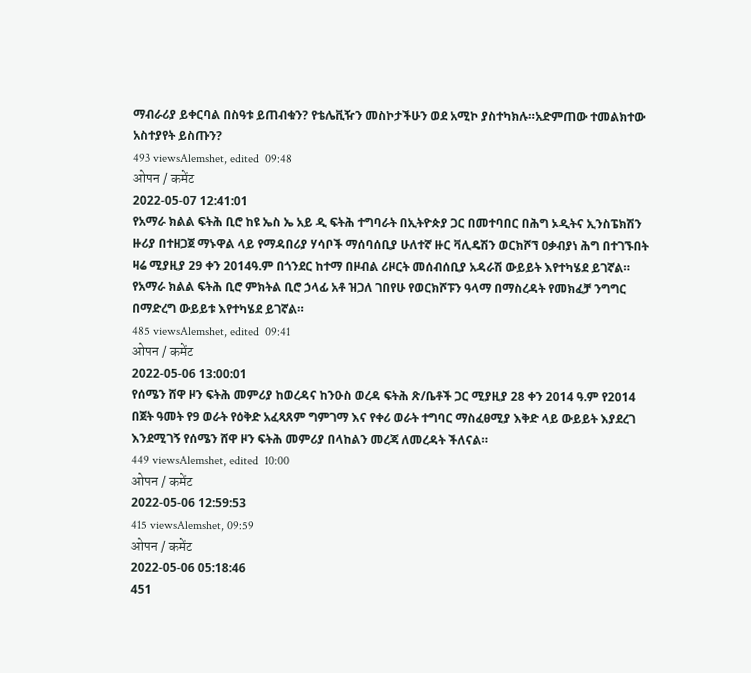ማብራሪያ ይቀርባል በስዓቱ ይጠብቁን? የቴሌቪዥን መስኮታችሁን ወደ አሚኮ ያስተካክሉ።አድምጠው ተመልክተው አስተያየት ይስጡን?
493 viewsAlemshet, edited  09:48
ओपन / कमेंट
2022-05-07 12:41:01
የአማራ ክልል ፍትሕ ቢሮ ከዩ ኤስ ኤ አይ ዲ ፍትሕ ተግባራት በኢትዮጵያ ጋር በመተባበር በሕግ ኦዲትና ኢንስፔክሽን ዙሪያ በተዘጋጀ ማኑዋል ላይ የማዳበሪያ ሃሳቦች ማሰባሰቢያ ሁለተኛ ዙር ቫሊዴሽን ወርክሾኘ ዐቃብያነ ሕግ በተገኙበት ዛሬ ሚያዚያ 29 ቀን 2014ዓ.ም በጎንደር ከተማ በዞብል ሪዞርት መሰብሰቢያ አዳራሽ ውይይት እየተካሄደ ይገኛል።
የአማራ ክልል ፍትሕ ቢሮ ምክትል ቢሮ ኃላፊ አቶ ዝጋለ ገበየሁ የወርክሾፑን ዓላማ በማስረዳት የመክፈቻ ንግግር በማድረግ ውይይቱ እየተካሄደ ይገኛል።
485 viewsAlemshet, edited  09:41
ओपन / कमेंट
2022-05-06 13:00:01
የሰሜን ሸዋ ዞን ፍትሕ መምሪያ ከወረዳና ከንዑስ ወረዳ ፍትሕ ጽ/ቤቶች ጋር ሚያዚያ 28 ቀን 2014 ዓ.ም የ2014 በጀት ዓመት የ9 ወራት የዕቅድ አፈጻጸም ግምገማ እና የቀሪ ወራት ተግባር ማስፈፀሚያ እቅድ ላይ ውይይት እያደረገ እንደሚገኝ የሰሜን ሸዋ ዞን ፍትሕ መምሪያ በላከልን መረጃ ለመረዳት ችለናል።
449 viewsAlemshet, edited  10:00
ओपन / कमेंट
2022-05-06 12:59:53
415 viewsAlemshet, 09:59
ओपन / कमेंट
2022-05-06 05:18:46
451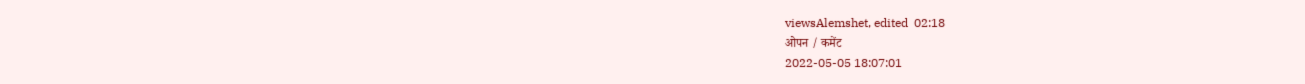viewsAlemshet, edited  02:18
ओपन / कमेंट
2022-05-05 18:07:01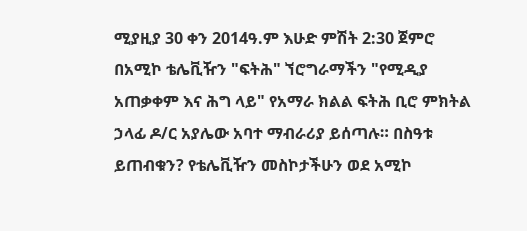ሚያዚያ 30 ቀን 2014ዓ.ም እሁድ ምሽት 2:30 ጀምሮ በአሚኮ ቴሌቪዥን "ፍትሕ" ኘሮግራማችን "የሚዲያ አጠቃቀም እና ሕግ ላይ" የአማራ ክልል ፍትሕ ቢሮ ምክትል ኃላፊ ዶ/ር አያሌው አባተ ማብራሪያ ይሰጣሉ። በስዓቱ ይጠብቁን? የቴሌቪዥን መስኮታችሁን ወደ አሚኮ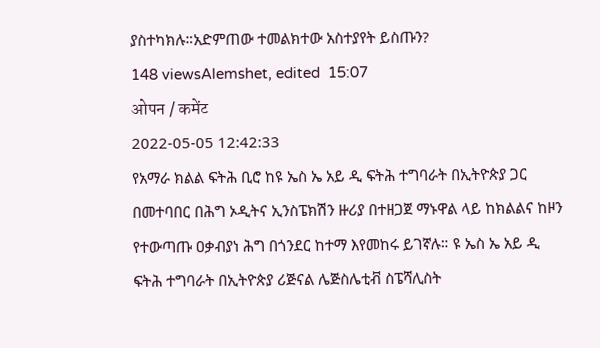ያስተካክሉ።አድምጠው ተመልክተው አስተያየት ይስጡን?
148 viewsAlemshet, edited  15:07
ओपन / कमेंट
2022-05-05 12:42:33
የአማራ ክልል ፍትሕ ቢሮ ከዩ ኤስ ኤ አይ ዲ ፍትሕ ተግባራት በኢትዮጵያ ጋር በመተባበር በሕግ ኦዲትና ኢንስፔክሽን ዙሪያ በተዘጋጀ ማኑዋል ላይ ከክልልና ከዞን የተውጣጡ ዐቃብያነ ሕግ በጎንደር ከተማ እየመከሩ ይገኛሉ። ዩ ኤስ ኤ አይ ዲ ፍትሕ ተግባራት በኢትዮጵያ ሪጅናል ሌጅስሌቲቭ ስፔሻሊስት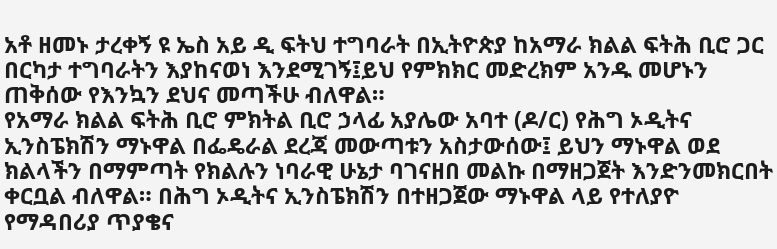አቶ ዘመኑ ታረቀኝ ዩ ኤስ አይ ዲ ፍትህ ተግባራት በኢትዮጵያ ከአማራ ክልል ፍትሕ ቢሮ ጋር በርካታ ተግባራትን እያከናወነ እንደሚገኝ፤ይህ የምክክር መድረክም አንዱ መሆኑን ጠቅሰው የእንኳን ደህና መጣችሁ ብለዋል።
የአማራ ክልል ፍትሕ ቢሮ ምክትል ቢሮ ኃላፊ አያሌው አባተ (ዶ/ር) የሕግ ኦዲትና ኢንስፔክሽን ማኑዋል በፌዴራል ደረጃ መውጣቱን አስታውሰው፤ ይህን ማኑዋል ወደ ክልላችን በማምጣት የክልሉን ነባራዊ ሁኔታ ባገናዘበ መልኩ በማዘጋጀት እንድንመክርበት ቀርቧል ብለዋል። በሕግ ኦዲትና ኢንስፔክሽን በተዘጋጀው ማኑዋል ላይ የተለያዮ የማዳበሪያ ጥያቄና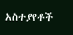አስተያየቶች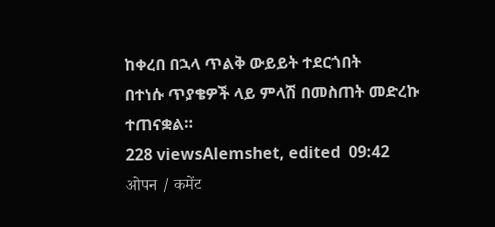ከቀረበ በኋላ ጥልቅ ውይይት ተደርጎበት
በተነሱ ጥያቄዎች ላይ ምላሽ በመስጠት መድረኩ ተጠናቋል።
228 viewsAlemshet, edited  09:42
ओपन / कमेंट